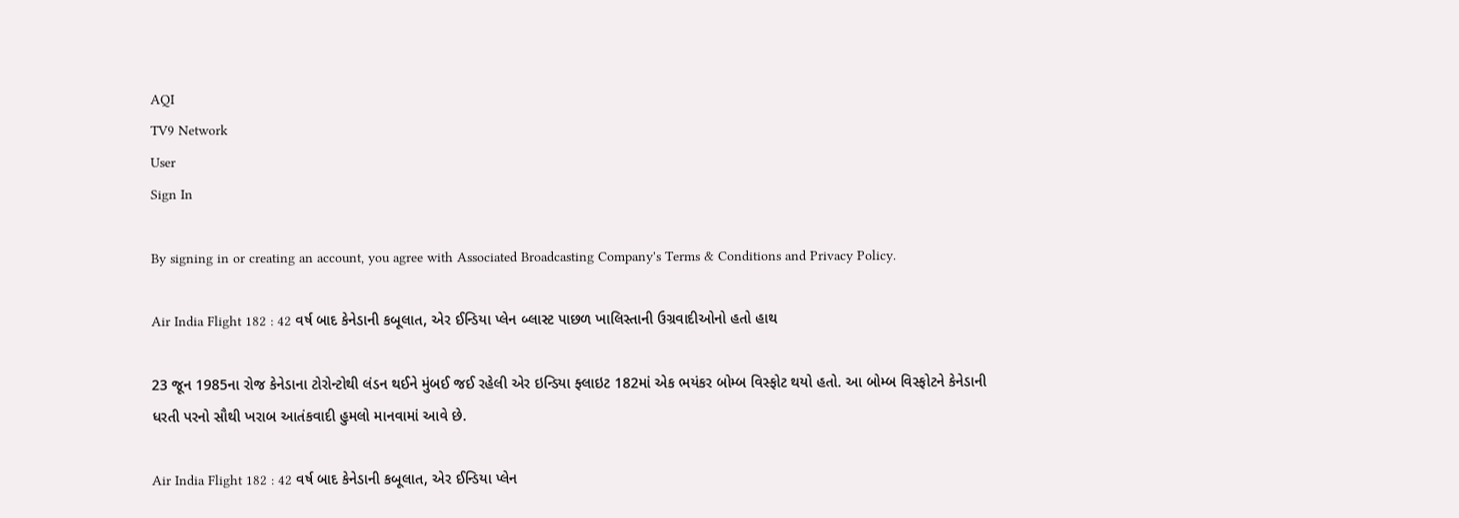AQI
TV9 Network
User
Sign In

By signing in or creating an account, you agree with Associated Broadcasting Company's Terms & Conditions and Privacy Policy.

Air India Flight 182 : 42 વર્ષ બાદ કેનેડાની કબૂલાત, એર ઈન્ડિયા પ્લેન બ્લાસ્ટ પાછળ ખાલિસ્તાની ઉગ્રવાદીઓનો હતો હાથ

23 જૂન 1985ના રોજ કેનેડાના ટોરોન્ટોથી લંડન થઈને મુંબઈ જઈ રહેલી એર ઇન્ડિયા ફ્લાઇટ 182માં એક ભયંકર બોમ્બ વિસ્ફોટ થયો હતો. આ બોમ્બ વિસ્ફોટને કેનેડાની ધરતી પરનો સૌથી ખરાબ આતંકવાદી હુમલો માનવામાં આવે છે.

Air India Flight 182 : 42 વર્ષ બાદ કેનેડાની કબૂલાત, એર ઈન્ડિયા પ્લેન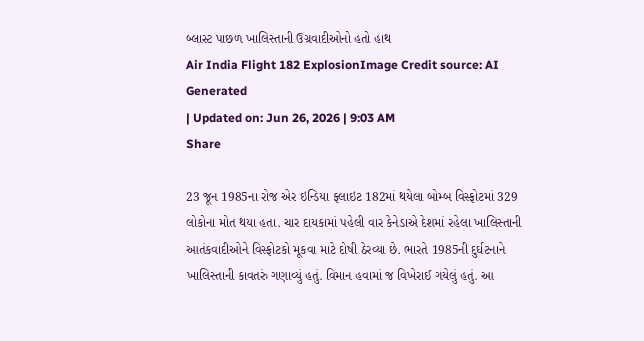બ્લાસ્ટ પાછળ ખાલિસ્તાની ઉગ્રવાદીઓનો હતો હાથ
Air India Flight 182 ExplosionImage Credit source: AI Generated
| Updated on: Jun 26, 2026 | 9:03 AM
Share

23 જૂન 1985ના રોજ એર ઇન્ડિયા ફ્લાઇટ 182માં થયેલા બોમ્બ વિસ્ફોટમાં 329 લોકોના મોત થયા હતા. ચાર દાયકામાં પહેલી વાર કેનેડાએ દેશમાં રહેલા ખાલિસ્તાની આતંકવાદીઓને વિસ્ફોટકો મૂકવા માટે દોષી ઠેરવ્યા છે. ભારતે 1985ની દુર્ઘટનાને ખાલિસ્તાની કાવતરું ગણાવ્યું હતું. વિમાન હવામાં જ વિખેરાઈ ગયેલું હતું. આ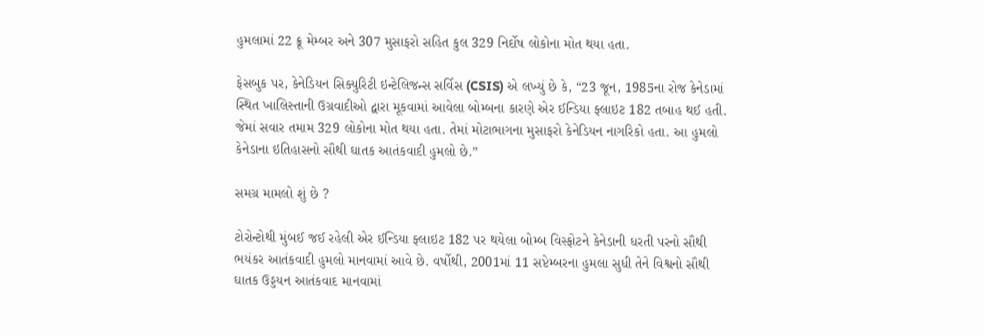હુમલામાં 22 ક્રૂ મેમ્બર અને 307 મુસાફરો સહિત કુલ 329 નિર્દોષ લોકોના મોત થયા હતા.

ફેસબુક પર, કેનેડિયન સિક્યુરિટી ઇન્ટેલિજન્સ સર્વિસ (CSIS) એ લખ્યું છે કે, “23 જૂન, 1985ના રોજ કેનેડામાં સ્થિત ખાલિસ્તાની ઉગ્રવાદીઓ દ્વારા મૂકવામાં આવેલા બોમ્બના કારણે એર ઈન્ડિયા ફ્લાઇટ 182 તબાહ થઈ હતી. જેમાં સવાર તમામ 329 લોકોના મોત થયા હતા. તેમાં મોટાભાગના મુસાફરો કેનેડિયન નાગરિકો હતા. આ હુમલો કેનેડાના ઇતિહાસનો સૌથી ઘાતક આતંકવાદી હુમલો છે.”

સમગ્ર મામલો શું છે ?

ટોરોન્ટોથી મુંબઈ જઈ રહેલી એર ઈન્ડિયા ફ્લાઇટ 182 પર થયેલા બોમ્બ વિસ્ફોટને કેનેડાની ધરતી પરનો સૌથી ભયંકર આતંકવાદી હુમલો માનવામાં આવે છે. વર્ષોથી, 2001માં 11 સપ્ટેમ્બરના હુમલા સુધી તેને વિશ્વનો સૌથી ઘાતક ઉડ્ડયન આતંકવાદ માનવામાં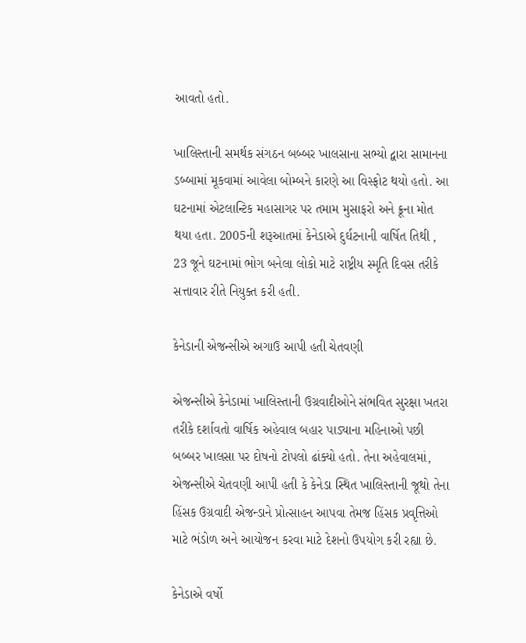આવતો હતો.

ખાલિસ્તાની સમર્થક સંગઠન બબ્બર ખાલસાના સભ્યો દ્વારા સામાનના ડબ્બામાં મૂકવામાં આવેલા બોમ્બને કારણે આ વિસ્ફોટ થયો હતો. આ ઘટનામાં એટલાન્ટિક મહાસાગર પર તમામ મુસાફરો અને ક્રૂના મોત થયા હતા. 2005ની શરૂઆતમાં કેનેડાએ દુર્ઘટનાની વાર્ષિત તિથી , 23 જૂને ઘટનામાં ભોગ બનેલા લોકો માટે રાષ્ટ્રીય સ્મૃતિ દિવસ તરીકે સત્તાવાર રીતે નિયુક્ત કરી હતી.

કેનેડાની એજન્સીએ અગાઉ આપી હતી ચેતવણી

એજન્સીએ કેનેડામાં ખાલિસ્તાની ઉગ્રવાદીઓને સંભવિત સુરક્ષા ખતરા તરીકે દર્શાવતો વાર્ષિક અહેવાલ બહાર પાડ્યાના મહિનાઓ પછી બબ્બર ખાલસા પર દોષનો ટોપલો ઢાંક્યો હતો. તેના અહેવાલમાં, એજન્સીએ ચેતવણી આપી હતી કે કેનેડા સ્થિત ખાલિસ્તાની જૂથો તેના હિંસક ઉગ્રવાદી એજન્ડાને પ્રોત્સાહન આપવા તેમજ હિંસક પ્રવૃત્તિઓ માટે ભંડોળ અને આયોજન કરવા માટે દેશનો ઉપયોગ કરી રહ્યા છે.

કેનેડાએ વર્ષો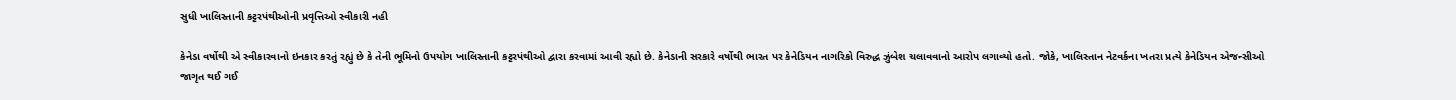સુધી ખાલિસ્તાની કટ્ટરપંથીઓની પ્રવૃત્તિઓ સ્વીકારી નહી

કેનેડા વર્ષોથી એ સ્વીકારવાનો ઇનકાર કરતું રહ્યું છે કે તેની ભૂમિનો ઉપયોગ ખાલિસ્તાની કટ્ટરપંથીઓ દ્વારા કરવામાં આવી રહ્યો છે. કેનેડાની સરકારે વર્ષોથી ભારત પર કેનેડિયન નાગરિકો વિરુદ્ધ ઝુંબેશ ચલાવવાનો આરોપ લગાવ્યો હતો. જોકે, ખાલિસ્તાન નેટવર્કના ખતરા પ્રત્યે કેનેડિયન એજન્સીઓ જાગૃત થઈ ગઈ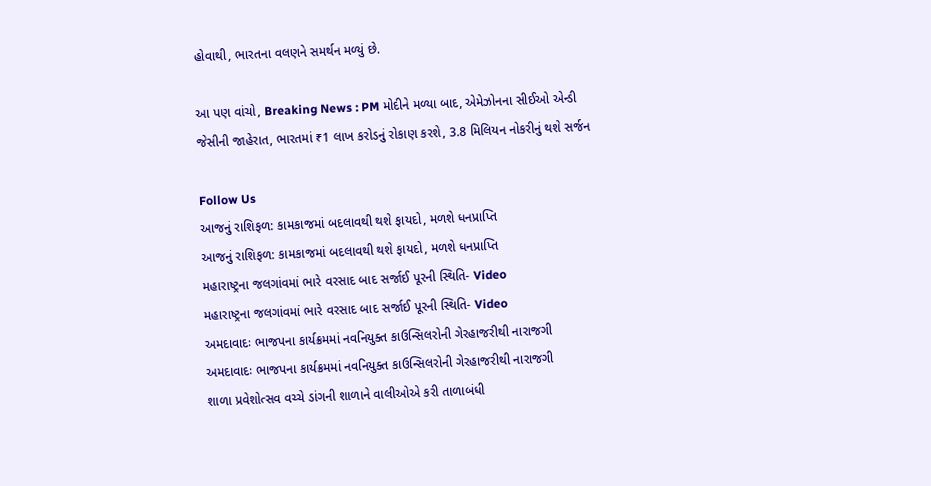હોવાથી, ભારતના વલણને સમર્થન મળ્યું છે.

આ પણ વાંચો, Breaking News : PM મોદીને મળ્યા બાદ, એમેઝોનના સીઈઓ એન્ડી જેસીની જાહેરાત, ભારતમાં ₹1 લાખ કરોડનું રોકાણ કરશે, 3.8 મિલિયન નોકરીનું થશે સર્જન

Follow Us
આજનું રાશિફળ: કામકાજમાં બદલાવથી થશે ફાયદો, મળશે ધનપ્રાપ્તિ
આજનું રાશિફળ: કામકાજમાં બદલાવથી થશે ફાયદો, મળશે ધનપ્રાપ્તિ
મહારાષ્ટ્રના જલગાંવમાં ભારે વરસાદ બાદ સર્જાઈ પૂરની સ્થિતિ- Video
મહારાષ્ટ્રના જલગાંવમાં ભારે વરસાદ બાદ સર્જાઈ પૂરની સ્થિતિ- Video
અમદાવાદઃ ભાજપના કાર્યક્રમમાં નવનિયુક્ત કાઉન્સિલરોની ગેરહાજરીથી નારાજગી
અમદાવાદઃ ભાજપના કાર્યક્રમમાં નવનિયુક્ત કાઉન્સિલરોની ગેરહાજરીથી નારાજગી
શાળા પ્રવેશોત્સવ વચ્ચે ડાંગની શાળાને વાલીઓએ કરી તાળાબંધી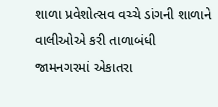શાળા પ્રવેશોત્સવ વચ્ચે ડાંગની શાળાને વાલીઓએ કરી તાળાબંધી
જામનગરમાં એકાતરા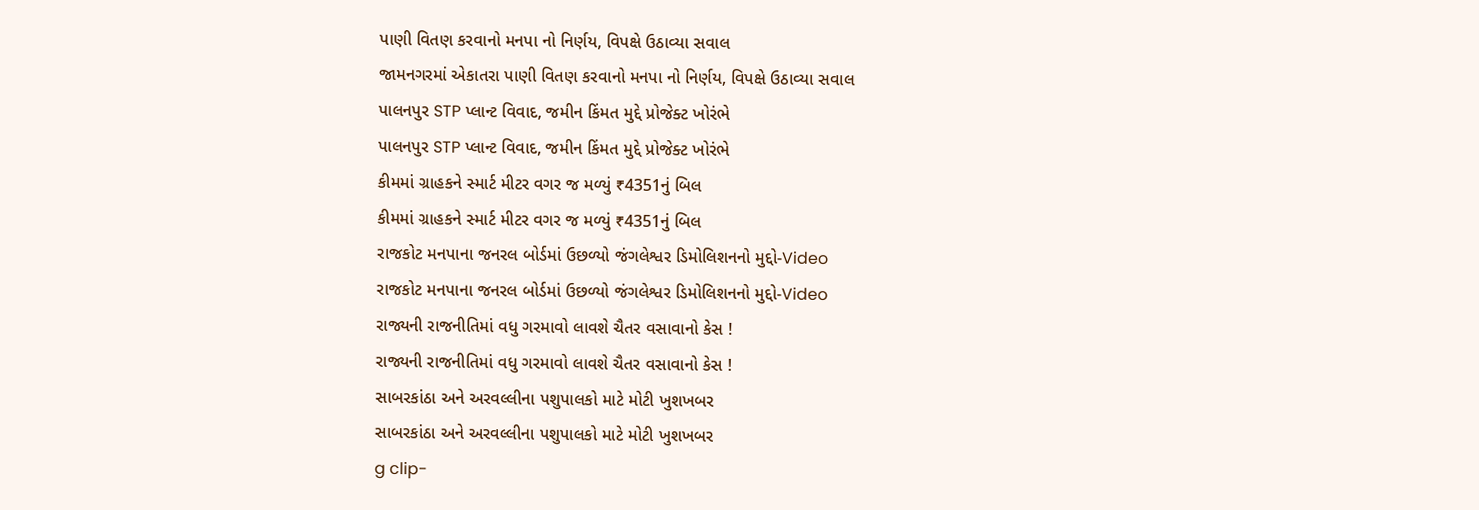પાણી વિતણ કરવાનો મનપા નો નિર્ણય, વિપક્ષે ઉઠાવ્યા સવાલ
જામનગરમાં એકાતરા પાણી વિતણ કરવાનો મનપા નો નિર્ણય, વિપક્ષે ઉઠાવ્યા સવાલ
પાલનપુર STP પ્લાન્ટ વિવાદ, જમીન કિંમત મુદ્દે પ્રોજેક્ટ ખોરંભે
પાલનપુર STP પ્લાન્ટ વિવાદ, જમીન કિંમત મુદ્દે પ્રોજેક્ટ ખોરંભે
કીમમાં ગ્રાહકને સ્માર્ટ મીટર વગર જ મળ્યું ₹4351નું બિલ
કીમમાં ગ્રાહકને સ્માર્ટ મીટર વગર જ મળ્યું ₹4351નું બિલ
રાજકોટ મનપાના જનરલ બોર્ડમાં ઉછળ્યો જંગલેશ્વર ડિમોલિશનનો મુદ્દો-Video
રાજકોટ મનપાના જનરલ બોર્ડમાં ઉછળ્યો જંગલેશ્વર ડિમોલિશનનો મુદ્દો-Video
રાજ્યની રાજનીતિમાં વધુ ગરમાવો લાવશે ચૈતર વસાવાનો કેસ !
રાજ્યની રાજનીતિમાં વધુ ગરમાવો લાવશે ચૈતર વસાવાનો કેસ !
સાબરકાંઠા અને અરવલ્લીના પશુપાલકો માટે મોટી ખુશખબર
સાબરકાંઠા અને અરવલ્લીના પશુપાલકો માટે મોટી ખુશખબર
g clip-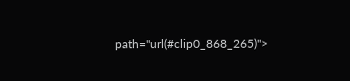path="url(#clip0_868_265)">